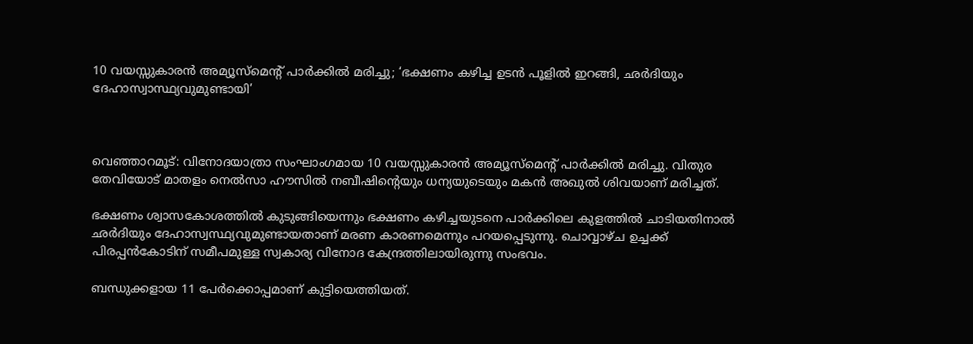10 വയസ്സുകാരന്‍ അമ്യൂസ്‌മെന്റ് പാര്‍ക്കില്‍ മരിച്ചു; ‘ഭക്ഷണം കഴിച്ച ഉടൻ പൂളിൽ ഇറങ്ങി, ഛര്‍ദിയും ദേഹാസ്വാസ്ഥ്യവുമുണ്ടായി’



വെഞ്ഞാറമൂട്: വിനോദയാത്രാ സംഘാംഗമായ 10 വയസ്സുകാരന്‍ അമ്യൂസ്‌മെന്റ് പാര്‍ക്കില്‍ മരിച്ചു. വിതുര തേവിയോട് മാതളം നെല്‍സാ ഹൗസില്‍ നബീഷിന്റെയും ധന്യയുടെയും മകന്‍ അഖുല്‍ ശിവയാണ് മരിച്ചത്.

ഭക്ഷണം ശ്വാസകോശത്തില്‍ കുടുങ്ങിയെന്നും ഭക്ഷണം കഴിച്ചയുടനെ പാര്‍ക്കിലെ കുളത്തില്‍ ചാടിയതിനാല്‍ ഛര്‍ദിയും ദേഹാസ്വസ്ഥ്യവുമുണ്ടായതാണ് മരണ കാരണമെന്നും പറയപ്പെടുന്നു. ചൊവ്വാഴ്ച ഉച്ചക്ക് പിരപ്പന്‍കോടിന് സമീപമുള്ള സ്വകാര്യ വിനോദ കേന്ദ്രത്തിലായിരുന്നു സംഭവം.

ബന്ധുക്കളായ 11 പേര്‍ക്കൊപ്പമാണ് കുട്ടിയെത്തിയത്.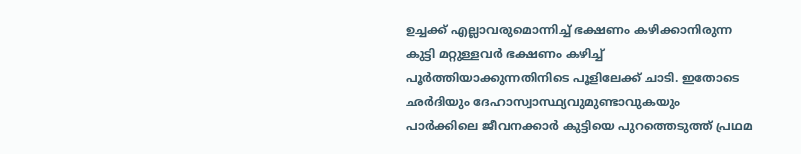ഉച്ചക്ക് എല്ലാവരുമൊന്നിച്ച് ഭക്ഷണം കഴിക്കാനിരുന്ന കുട്ടി മറ്റുള്ളവര്‍ ഭക്ഷണം കഴിച്ച് പൂര്‍ത്തിയാക്കുന്നതിനിടെ പൂളിലേക്ക് ചാടി. ഇതോടെ ഛര്‍ദിയും ദേഹാസ്വാസ്ഥ്യവുമുണ്ടാവുകയും പാർക്കിലെ ജീവനക്കാര്‍ കുട്ടിയെ പുറത്തെടുത്ത് പ്രഥമ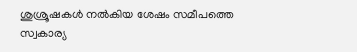ശുശ്രൂഷകള്‍ നൽകിയ ശേഷം സമീപത്തെ സ്വകാര്യ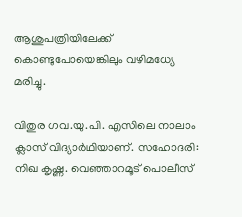ആശുപത്രിയിലേക്ക് കൊണ്ടുപോയെങ്കിലും വഴിമധ്യേ മരിച്ചു.

വിതുര ഗവ.യു.പി. എസിലെ നാലാം ക്ലാസ് വിദ്യാർഥിയാണ്. സഹോദരി: നിഖ കൃഷ്ണ. വെഞ്ഞാറമൂട് പൊലീസ്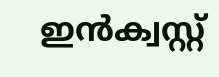ഇന്‍ക്വസ്റ്റ്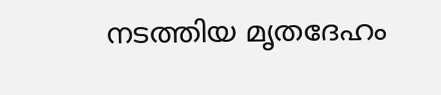നടത്തിയ മൃതദേഹം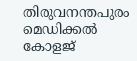തിരുവനന്തപുരം മെഡിക്കല്‍ കോളജ്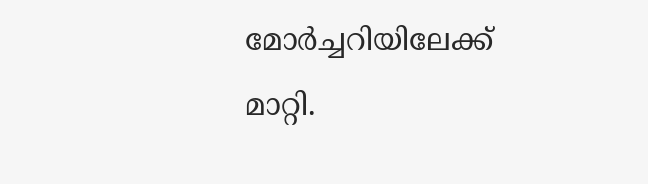മോര്‍ച്ചറിയിലേക്ക് മാറ്റി.